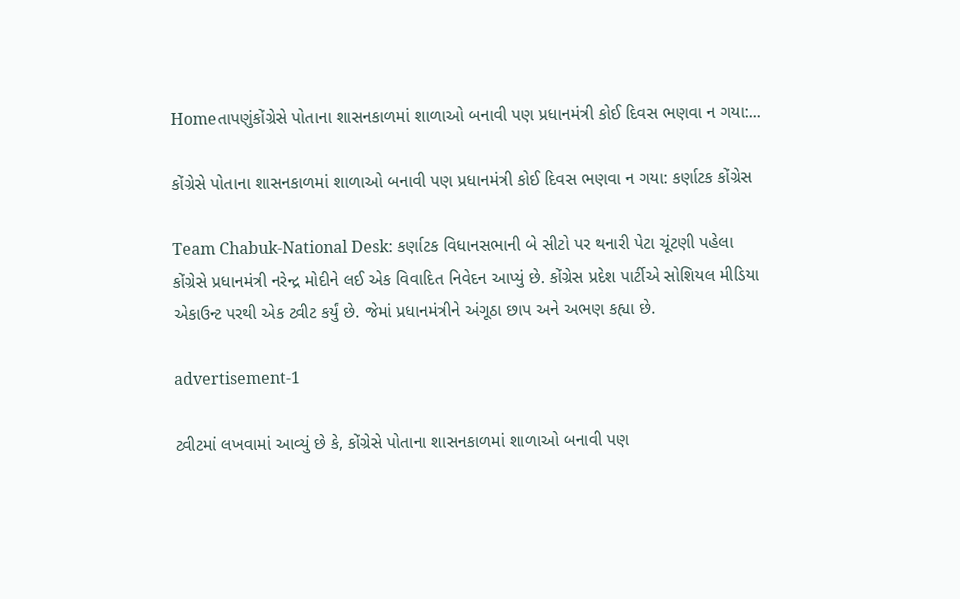Homeતાપણુંકોંગ્રેસે પોતાના શાસનકાળમાં શાળાઓ બનાવી પણ પ્રધાનમંત્રી કોઈ દિવસ ભણવા ન ગયા:...

કોંગ્રેસે પોતાના શાસનકાળમાં શાળાઓ બનાવી પણ પ્રધાનમંત્રી કોઈ દિવસ ભણવા ન ગયા: કર્ણાટક કોંગ્રેસ

Team Chabuk-National Desk: કર્ણાટક વિધાનસભાની બે સીટો પર થનારી પેટા ચૂંટણી પહેલા કોંગ્રેસે પ્રધાનમંત્રી નરેન્દ્ર મોદીને લઈ એક વિવાદિત નિવેદન આપ્યું છે. કોંગ્રેસ પ્રદેશ પાર્ટીએ સોશિયલ મીડિયા એકાઉન્ટ પરથી એક ટ્વીટ કર્યું છે. જેમાં પ્રધાનમંત્રીને અંગૂઠા છાપ અને અભણ કહ્યા છે.

advertisement-1

ટ્વીટમાં લખવામાં આવ્યું છે કે, કોંગ્રેસે પોતાના શાસનકાળમાં શાળાઓ બનાવી પણ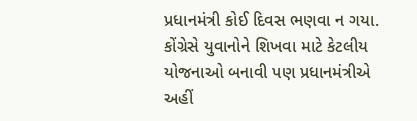પ્રધાનમંત્રી કોઈ દિવસ ભણવા ન ગયા. કોંગ્રેસે યુવાનોને શિખવા માટે કેટલીય યોજનાઓ બનાવી પણ પ્રધાનમંત્રીએ અહીં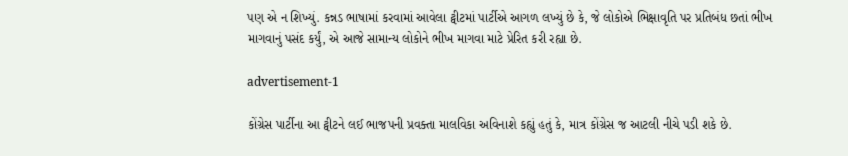પણ એ ન શિખ્યું. કન્નડ ભાષામાં કરવામાં આવેલા ટ્વીટમાં પાર્ટીએ આગળ લખ્યું છે કે, જે લોકોએ ભિક્ષાવૃતિ પર પ્રતિબંધ છતાં ભીખ માગવાનું પસંદ કર્યું, એ આજે સામાન્ય લોકોને ભીખ માગવા માટે પ્રેરિત કરી રહ્યા છે.

advertisement-1

કોંગ્રેસ પાર્ટીના આ ટ્વીટને લઈ ભાજપની પ્રવક્તા માલવિકા અવિનાશે કહ્યું હતું કે, માત્ર કોંગ્રેસ જ આટલી નીચે પડી શકે છે.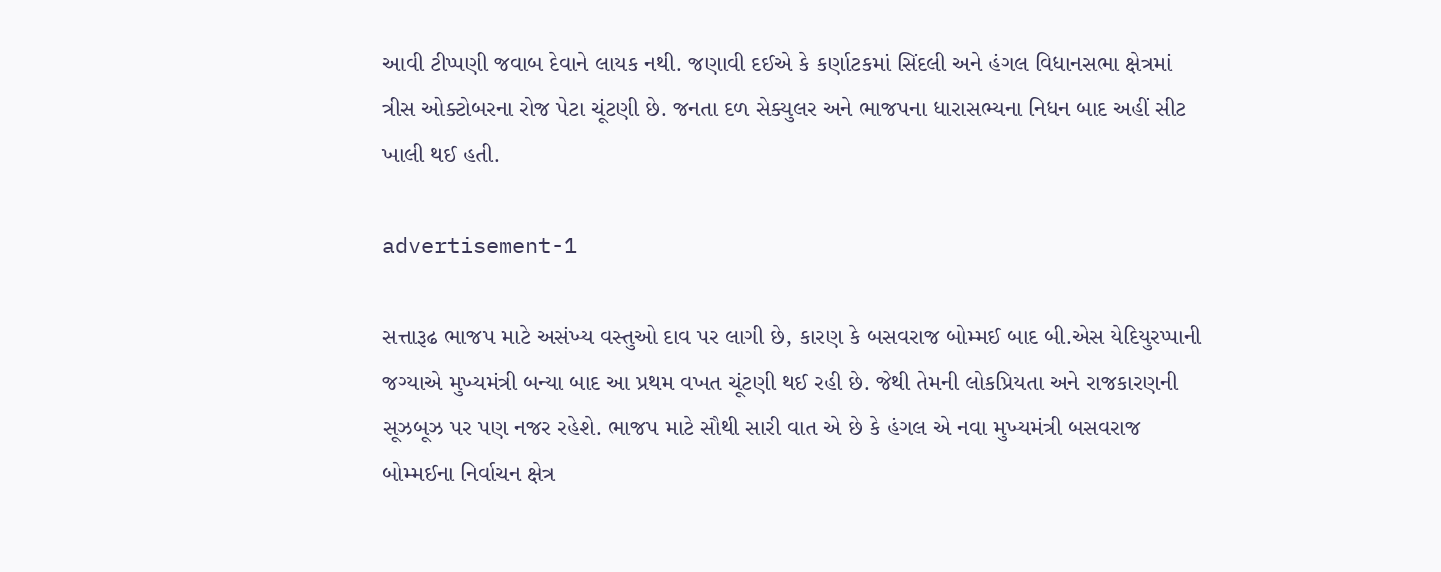આવી ટીપ્પણી જવાબ દેવાને લાયક નથી. જણાવી દઈએ કે કર્ણાટકમાં સિંદલી અને હંગલ વિધાનસભા ક્ષેત્રમાં ત્રીસ ઓક્ટોબરના રોજ પેટા ચૂંટણી છે. જનતા દળ સેક્યુલર અને ભાજપના ધારાસભ્યના નિધન બાદ અહીં સીટ ખાલી થઈ હતી.

advertisement-1

સત્તારૂઢ ભાજપ માટે અસંખ્ય વસ્તુઓ દાવ પર લાગી છે, કારણ કે બસવરાજ બોમ્મઈ બાદ બી.એસ યેદિયુરપ્પાની જગ્યાએ મુખ્યમંત્રી બન્યા બાદ આ પ્રથમ વખત ચૂંટણી થઈ રહી છે. જેથી તેમની લોકપ્રિયતા અને રાજકારણની સૂઝબૂઝ પર પણ નજર રહેશે. ભાજપ માટે સૌથી સારી વાત એ છે કે હંગલ એ નવા મુખ્યમંત્રી બસવરાજ બોમ્મઈના નિર્વાચન ક્ષેત્ર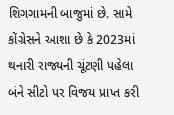શિગગામની બાજુમાં છે. સામે કોંગ્રેસને આશા છે કે 2023માં થનારી રાજ્યની ચૂંટણી પહેલા બંને સીટો પર વિજય પ્રાપ્ત કરી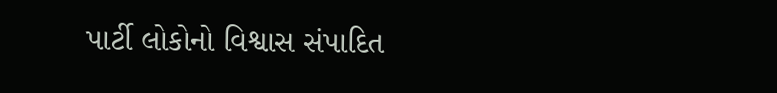પાર્ટી લોકોનો વિશ્વાસ સંપાદિત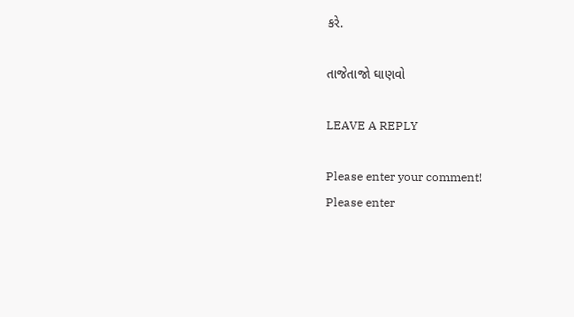કરે.

તાજેતાજો ઘાણવો

LEAVE A REPLY

Please enter your comment!
Please enter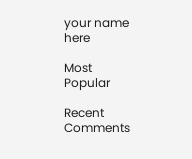your name here

Most Popular

Recent Comments